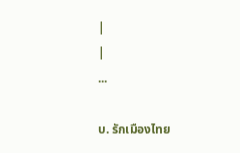|
|
...

บ. รักเมืองไทย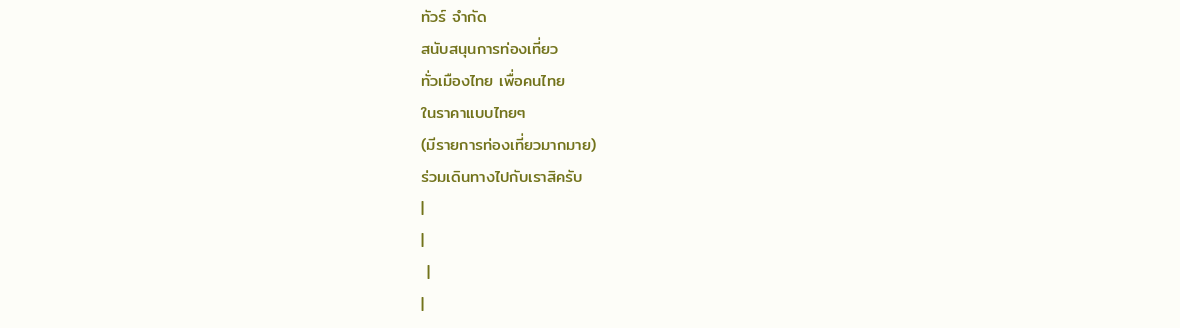ทัวร์ จำกัด
สนับสนุนการท่องเที่ยว
ทั่วเมืองไทย เพื่อคนไทย
ในราคาแบบไทยๆ
(มีรายการท่องเที่ยวมากมาย)
ร่วมเดินทางไปกับเราสิครับ
|
|
 |
|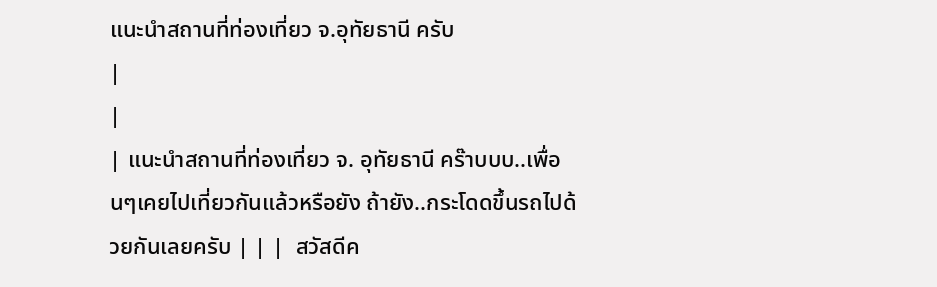แนะนำสถานที่ท่องเที่ยว จ.อุทัยธานี ครับ
|
|
| แนะนำสถานที่ท่องเที่ยว จ. อุทัยธานี คร๊าบบบ..เพื่อนๆเคยไปเที่ยวกันแล้วหรือยัง ถ้ายัง..กระโดดขึ้นรถไปด้วยกันเลยครับ | | |  สวัสดีค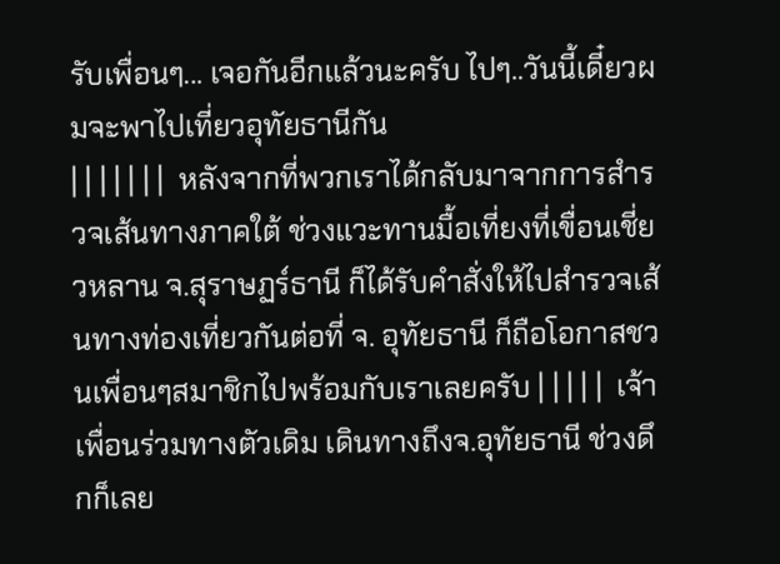รับเพื่อนๆ... เจอกันอีกแล้วนะครับ ไปๆ..วันนี้เดี๋ยวผมจะพาไปเที่ยวอุทัยธานีกัน
| | | | | | |  หลังจากที่พวกเราได้กลับมาจากการสำรวจเส้นทางภาคใต้ ช่วงแวะทานมื้อเที่ยงที่เขื่อนเชี่ยวหลาน จ.สุราษฏร์ธานี ก็ได้รับคำสั่งให้ไปสำรวจเส้นทางท่องเที่ยวกันต่อที่ จ. อุทัยธานี ก็ถือโอกาสชวนเพื่อนๆสมาชิกไปพร้อมกับเราเลยครับ | | | | |  เจ้าเพื่อนร่วมทางตัวเดิม เดินทางถึงจ.อุทัยธานี ช่วงดึกก็เลย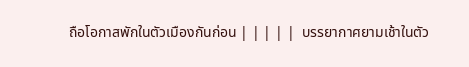ถือโอกาสพักในตัวเมืองกันก่อน | | | | |  บรรยากาศยามเช้าในตัว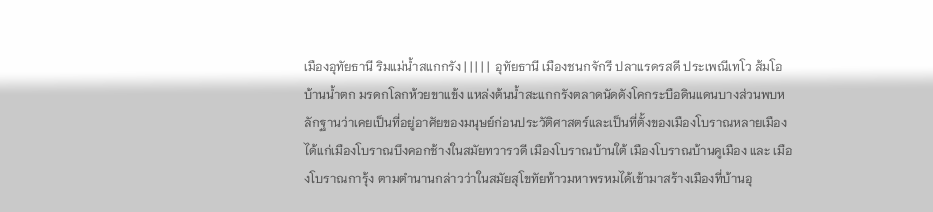เมืองอุทัยธานี ริมแม่น้ำสแกกรัง | | | | |  อุทัยธานี เมืองชนกจักรี ปลาแรดรสดี ประเพณีเทโว ส้มโอบ้านน้ำตก มรดกโลกห้วยขาแข้ง แหล่งต้นน้ำสะแกกรังตลาดนัดดังโคกระบือดินแดนบางส่วนพบหลักฐานว่าเคยเป็นที่อยู่อาศัยของมนุษย์ก่อนประวัติศาสตร์และเป็นที่ตั้งของเมืองโบราณหลายเมือง ได้แก่เมืองโบราณบึงคอกช้างในสมัยทวารวดี เมืองโบราณบ้านใต้ เมืองโบราณบ้านคูเมือง และ เมืองโบราณการุ้ง ตามตำนานกล่าวว่าในสมัยสุโขทัยท้าวมหาพรหมได้เข้ามาสร้างเมืองที่บ้านอุ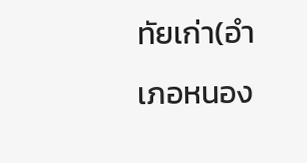ทัยเก่า(อำเภอหนอง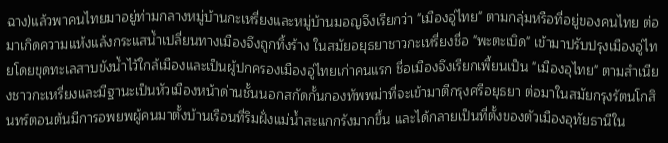ฉาง)แล้วพาคนไทยมาอยู่ท่ามกลางหมู่บ้านกะเหรี่ยงและหมู่บ้านมอญจึงเรียกว่า "เมืองอู่ไทย" ตามกลุ่มหรือที่อยู่ของคนไทย ต่อมาเกิดความแห้งแล้งกระแสน้ำเปลี่ยนทางเมืองจึงถูกทิ้งร้าง ในสมัยอยุธยาชาวกะเหรี่ยงชื่อ "พะตะเบิด" เข้ามาปรับปรุงเมืองอู่ไทยโดยขุดทะเลสาบขังน้ำไว้ใกล้เมืองและเป็นผู้ปกครองเมืองอู่ไทยเก่าคนแรก ชื่อเมืองจึงเรียกเพี้ยนเป็น "เมืองอุไทย" ตามสำเนียงชาวกะเหรี่ยงและมีฐานะเป็นหัวเมืองหน้าด่านชั้นนอกสกัดกั้นกองทัพพม่าที่จะเข้ามาตีกรุงศรีอยุธยา ต่อมาในสมัยกรุงรัตนโกสินทร์ตอนต้นมีการอพยพผู้คนมาตั้งบ้านเรือนที่ริมฝั่งแม่น้ำสะแกกรังมากขึ้น และได้กลายเป็นที่ตั้งของตัวเมืองอุทัยธานีใน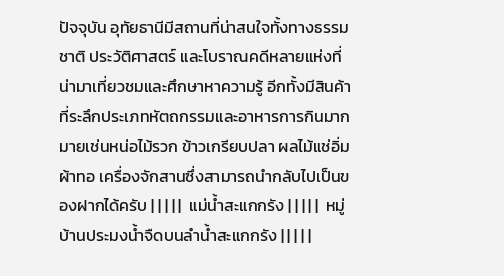ปัจจุบัน อุทัยธานีมีสถานที่น่าสนใจทั้งทางธรรมชาติ ประวัติศาสตร์ และโบราณคดีหลายแห่งที่น่ามาเที่ยวชมและศึกษาหาความรู้ อีกทั้งมีสินค้าที่ระลึกประเภทหัตถกรรมและอาหารการกินมากมายเช่นหน่อไม้รวก ข้าวเกรียบปลา ผลไม้แช่อิ่ม ผ้าทอ เครื่องจักสานซึ่งสามารถนำกลับไปเป็นของฝากได้ครับ | | | | |  แม่น้ำสะแกกรัง | | | | |  หมู่บ้านประมงน้ำจืดบนลำน้ำสะแกกรัง | | | | |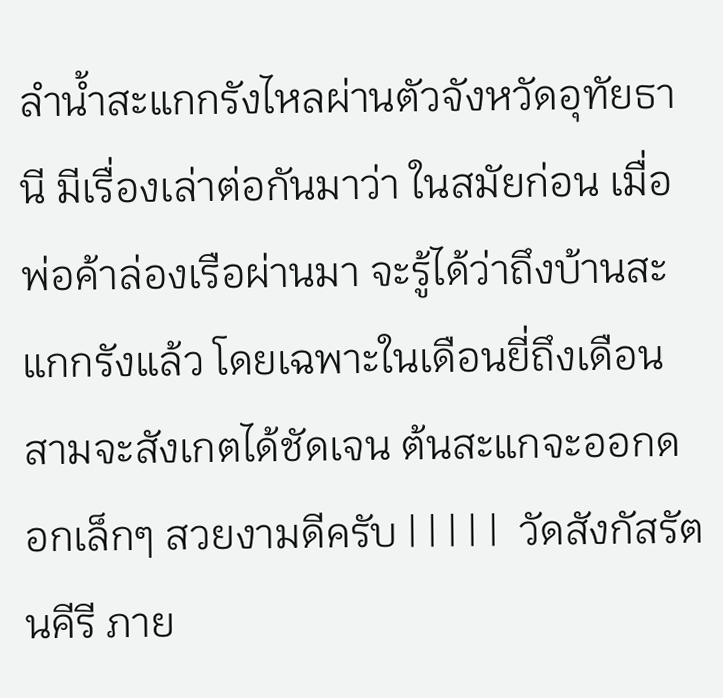ลำน้ำสะแกกรังไหลผ่านตัวจังหวัดอุทัยธานี มีเรื่องเล่าต่อกันมาว่า ในสมัยก่อน เมื่อพ่อค้าล่องเรือผ่านมา จะรู้ได้ว่าถึงบ้านสะแกกรังแล้ว โดยเฉพาะในเดือนยี่ถึงเดือนสามจะสังเกตได้ชัดเจน ต้นสะแกจะออกดอกเล็กๆ สวยงามดีครับ | | | | |  วัดสังกัสรัตนคีรี ภาย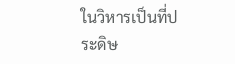ในวิหารเป็นที่ประดิษ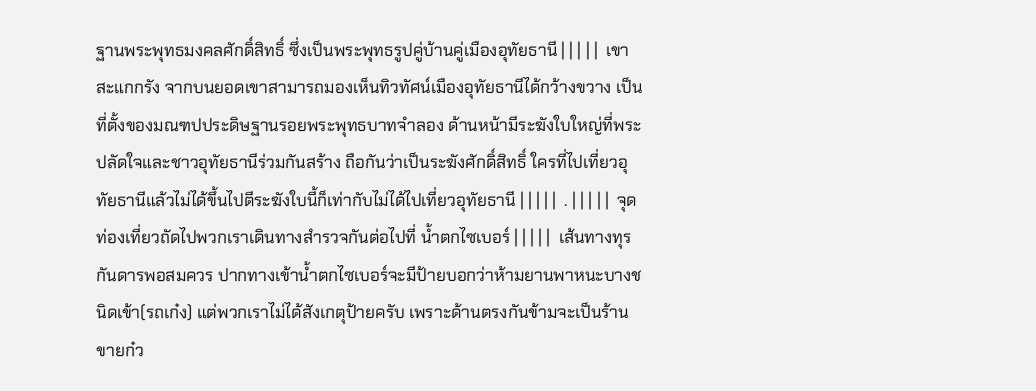ฐานพระพุทธมงคลศักดิ์สิทธิ์ ซึ่งเป็นพระพุทธรูปคู่บ้านคู่เมืองอุทัยธานี | | | | |  เขาสะแกกรัง จากบนยอดเขาสามารถมองเห็นทิวทัศน์เมืองอุทัยธานีได้กว้างขวาง เป็นที่ตั้งของมณฑปประดิษฐานรอยพระพุทธบาทจำลอง ด้านหน้ามีระฆังใบใหญ่ที่พระปลัดใจและชาวอุทัยธานีร่วมกันสร้าง ถือกันว่าเป็นระฆังศักดิ์สิทธิ์ ใครที่ไปเที่ยวอุทัยธานีแล้วไม่ได้ขึ้นไปตีระฆังใบนี้ก็เท่ากับไม่ได้ไปเที่ยวอุทัยธานี | | | | |  . | | | | |  จุดท่องเที่ยวถัดไปพวกเราเดินทางสำรวจกันต่อไปที่ น้ำตกไซเบอร์ | | | | |  เส้นทางทุรกันดารพอสมควร ปากทางเข้าน้ำตกไซเบอร์จะมีป้ายบอกว่าห้ามยานพาหนะบางชนิดเข้า(รถเก๋ง) แต่พวกเราไม่ได้สังเกตุป้ายครับ เพราะด้านตรงกันข้ามจะเป็นร้านขายก๋ว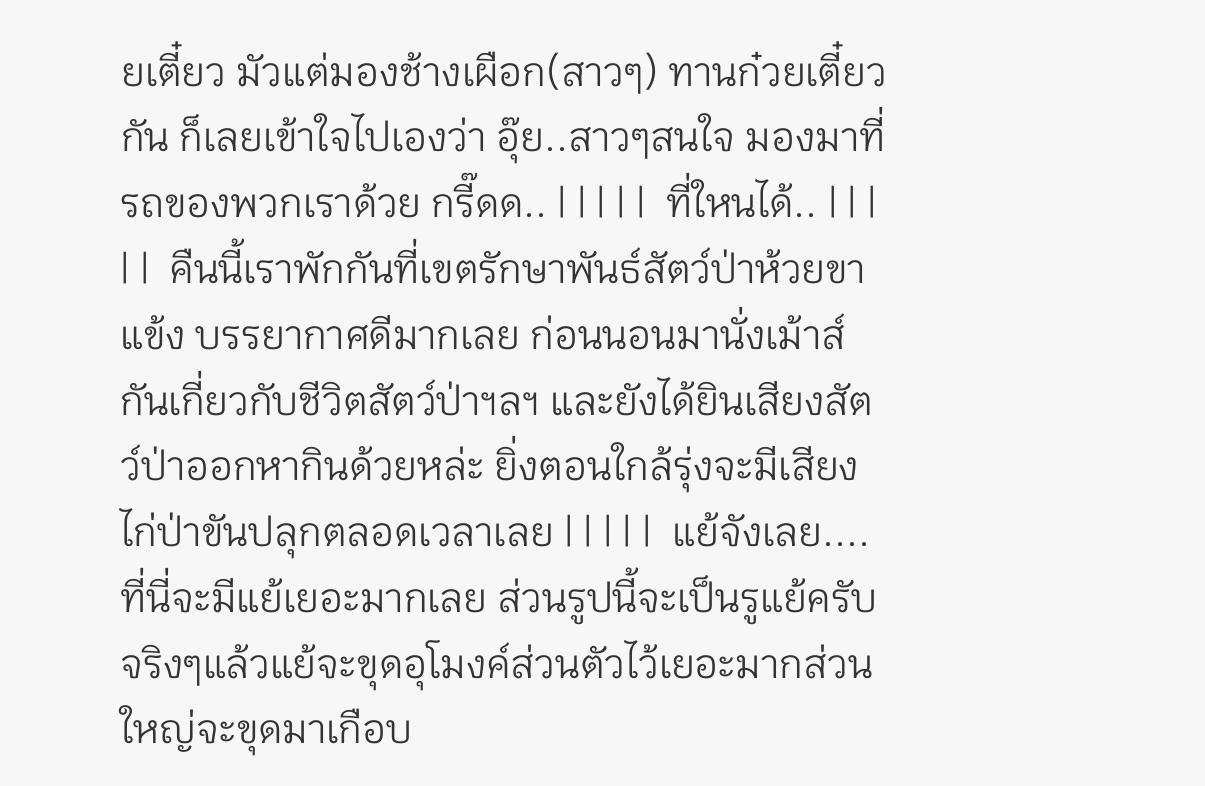ยเตี๋ยว มัวแต่มองช้างเผือก(สาวๆ) ทานก๋วยเตี๋ยวกัน ก็เลยเข้าใจไปเองว่า อุ๊ย..สาวๆสนใจ มองมาที่รถของพวกเราด้วย กรี๊ดด.. | | | | |  ที่ใหนได้.. | | | | |  คืนนี้เราพักกันที่เขตรักษาพันธ์สัตว์ป่าห้วยขาแข้ง บรรยากาศดีมากเลย ก่อนนอนมานั่งเม้าส์กันเกี่ยวกับชีวิตสัตว์ป่าฯลฯ และยังได้ยินเสียงสัตว์ป่าออกหากินด้วยหล่ะ ยิ่งตอนใกล้รุ่งจะมีเสียงไก่ป่าขันปลุกตลอดเวลาเลย | | | | |  แย้จังเลย....ที่นี่จะมีแย้เยอะมากเลย ส่วนรูปนี้จะเป็นรูแย้ครับ จริงๆแล้วแย้จะขุดอุโมงค์ส่วนตัวไว้เยอะมากส่วนใหญ่จะขุดมาเกือบ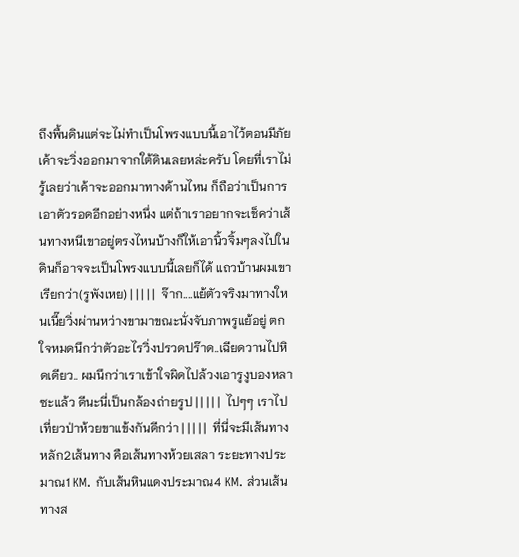ถึงพื้นดินแต่จะไม่ทำเป็นโพรงแบบนี้เอาไว้ตอนมีภัยเค้าจะวิ่งออกมาจากใต้ดินเลยหล่ะครับ โดยที่เราไม่รู้เลยว่าเค้าจะออกมาทางด้านไหน ก็ถือว่าเป็นการเอาตัวรอดอีกอย่างหนึ่ง แต่ถ้าเราอยากจะเช็คว่าเส้นทางหนีเขาอยู่ตรงไหนบ้างก็ให้เอานิ้วจิ้มๆลงไปในดินก็อาจจะเป็นโพรงแบบนี้เลยก็ได้ แถวบ้านผมเขาเรียกว่า(รูพังเหย) | | | | |  จ๊าก....แย้ตัวจริงมาทางใหนเนี๊ยวิ่งผ่านหว่างขามาขณะนั่งจับภาพรูแย้อยู่ ตกใจหมดนึกว่าตัวอะไรวิ่งปรวดปร๊าด..เฉียดวานไปหิดเดียว.. ผมนึกว่าเราเข้าใจผิดไปล้วงเอารูงูบองหลาซะแล้ว ดีนะนี่เป็นกล้องถ่ายรูป | | | | |  ไปๆๆ เราไปเที่ยวป่าห้วยขาแข้งกันดีกว่า | | | | |  ที่นี่จะมีเส้นทางหลัก2เส้นทาง คือเส้นทางห้วยเสลา ระยะทางประมาณ1 KM. กับเส้นหินแดงประมาณ4 KM. ส่วนเส้นทางส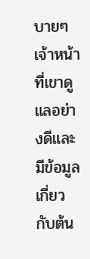บายๆ เจ้าหน้าที่เขาดูแลอย่างดีและมีข้อมูลเกี่ยวกับต้น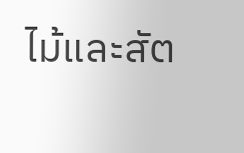ไม้และสัต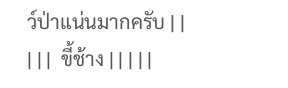ว์ป่าแน่นมากครับ | | | | |  ขี้ช้าง | | | | |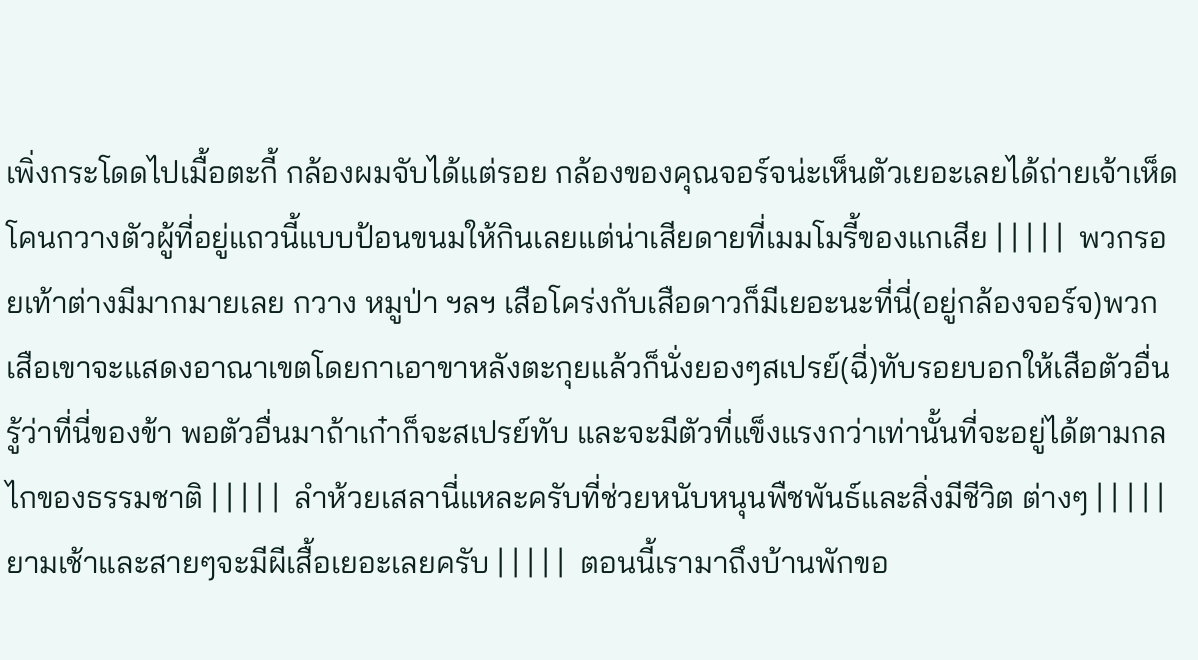เพิ่งกระโดดไปเมื้อตะกี้ กล้องผมจับได้แต่รอย กล้องของคุณจอร์จน่ะเห็นตัวเยอะเลยได้ถ่ายเจ้าเห็ดโคนกวางตัวผู้ที่อยู่แถวนี้แบบป้อนขนมให้กินเลยแต่น่าเสียดายที่เมมโมรี้ของแกเสีย | | | | |  พวกรอยเท้าต่างมีมากมายเลย กวาง หมูป่า ฯลฯ เสือโคร่งกับเสือดาวก็มีเยอะนะที่นี่(อยู่กล้องจอร์จ)พวกเสือเขาจะแสดงอาณาเขตโดยกาเอาขาหลังตะกุยแล้วก็นั่งยองๆสเปรย์(ฉี่)ทับรอยบอกให้เสือตัวอื่นรู้ว่าที่นี่ของข้า พอตัวอื่นมาถ้าเก๋าก็จะสเปรย์ทับ และจะมีตัวที่แข็งแรงกว่าเท่านั้นที่จะอยู่ได้ตามกลไกของธรรมชาติ | | | | |  ลำห้วยเสลานี่แหละครับที่ช่วยหนับหนุนพืชพันธ์และสิ่งมีชีวิต ต่างๆ | | | | |  ยามเช้าและสายๆจะมีผีเสื้อเยอะเลยครับ | | | | |  ตอนนี้เรามาถึงบ้านพักขอ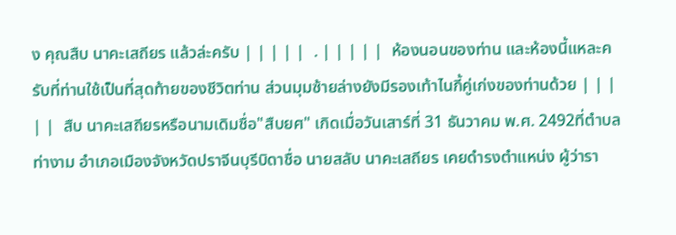ง คุณสืบ นาคะเสถียร แล้วล่ะครับ | | | | |  . | | | | |  ห้องนอนของท่าน และห้องนี้แหละครับที่ท่านใช้เป็นที่สุดท้ายของชีวิตท่าน ส่วนมุมซ้ายล่างยังมีรองเท้าไนกี้คู่เก่งของท่านด้วย | | | | |  สืบ นาคะเสถียรหรือนามเดิมชื่อ"สืบยศ" เกิดเมื่อวันเสาร์ที่ 31 ธันวาคม พ.ศ. 2492ที่ตำบลท่างาม อำเภอเมืองจังหวัดปราจีนบุรีบิดาชื่อ นายสลับ นาคะเสถียร เคยดำรงตำแหน่ง ผู้ว่ารา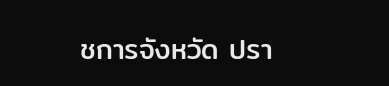ชการจังหวัด ปรา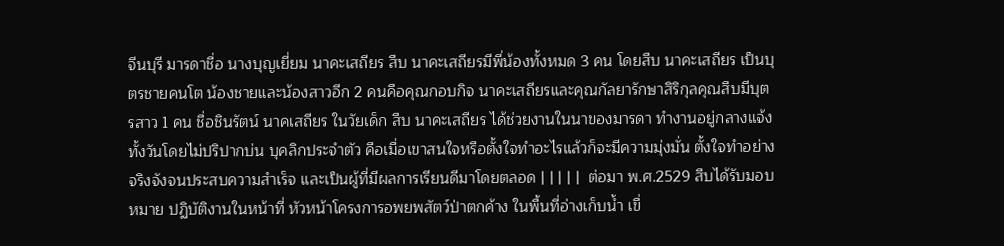จีนบุรี มารดาชื่อ นางบุญเยี่ยม นาคะเสถียร สืบ นาคะเสถียรมีพี่น้องทั้งหมด 3 คน โดยสืบ นาคะเสถียร เป็นบุตรชายคนโต น้องชายและน้องสาวอีก 2 คนคือคุณกอบกิจ นาคะเสถียรและคุณกัลยารักษาสิริกุลคุณสืบมีบุตรสาว 1 คน ชื่อชินรัตน์ นาคเสถียร ในวัยเด็ก สืบ นาคะเสถียร ได้ช่วยงานในนาของมารดา ทำงานอยู่กลางแจ้งทั้งวันโดยไม่ปริปากบ่น บุคลิกประจำตัว คือเมื่อเขาสนใจหรือตั้งใจทำอะไรแล้วก็จะมีความมุ่งมั่น ตั้งใจทำอย่างจริงจังจนประสบความสำเร็จ และเป็นผู้ที่มีผลการเรียนดีมาโดยตลอด | | | | |  ต่อมา พ.ศ.2529 สืบได้รับมอบหมาย ปฏิบัติงานในหน้าที่ หัวหน้าโครงการอพยพสัตว์ป่าตกค้าง ในพื้นที่อ่างเก็บน้ำ เขื่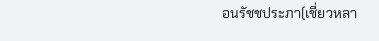อนรัชชประภา(เชี่ยวหลา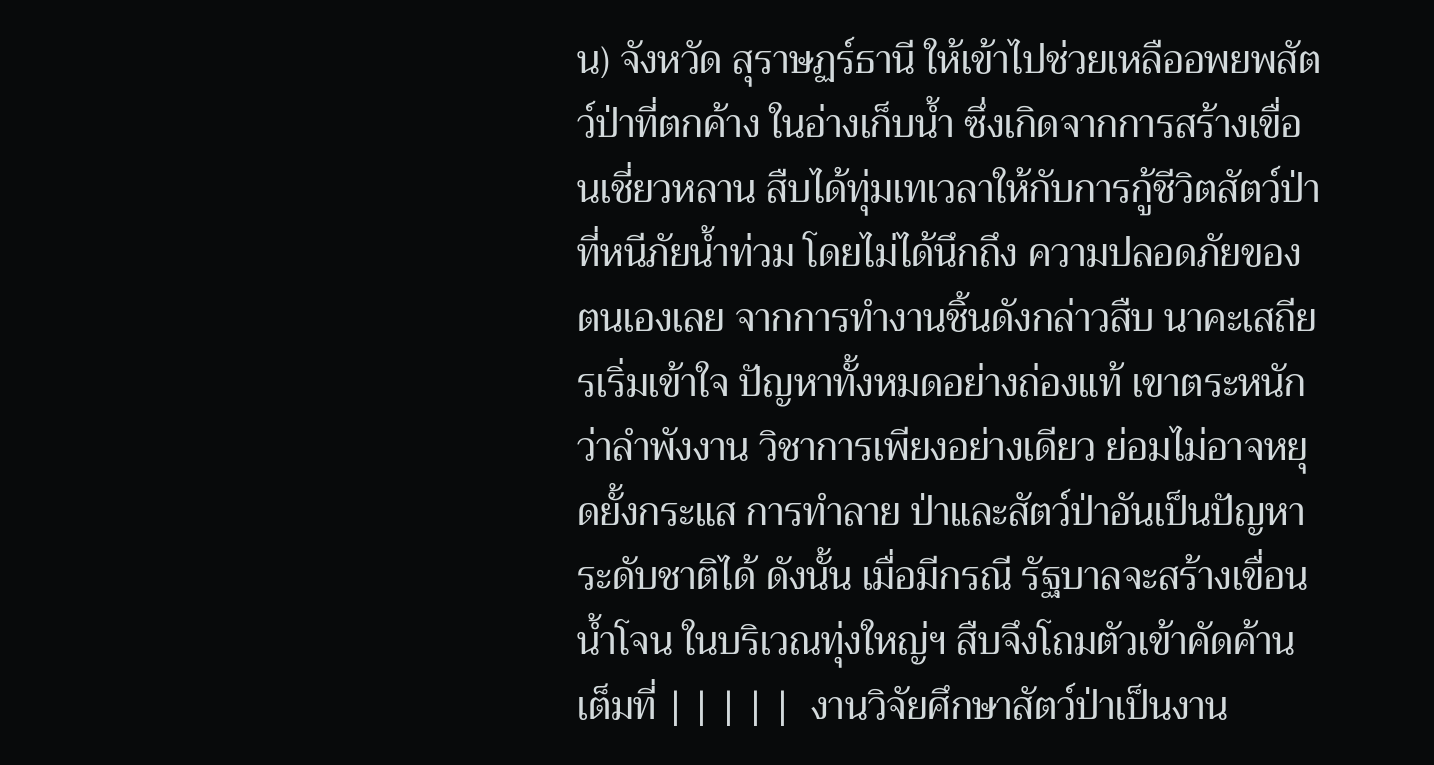น) จังหวัด สุราษฏร์ธานี ให้เข้าไปช่วยเหลืออพยพสัตว์ป่าที่ตกค้าง ในอ่างเก็บน้ำ ซึ่งเกิดจากการสร้างเขื่อนเชี่ยวหลาน สืบได้ทุ่มเทเวลาให้กับการกู้ชีวิตสัตว์ป่าที่หนีภัยน้ำท่วม โดยไม่ได้นึกถึง ความปลอดภัยของตนเองเลย จากการทำงานชิ้นดังกล่าวสืบ นาคะเสถียรเริ่มเข้าใจ ปัญหาทั้งหมดอย่างถ่องแท้ เขาตระหนักว่าลำพังงาน วิชาการเพียงอย่างเดียว ย่อมไม่อาจหยุดยั้งกระแส การทำลาย ป่าและสัตว์ป่าอันเป็นปัญหา ระดับชาติได้ ดังนั้น เมื่อมีกรณี รัฐบาลจะสร้างเขื่อนน้ำโจน ในบริเวณทุ่งใหญ่ฯ สืบจึงโถมตัวเข้าคัดค้านเต็มที่ | | | | |  งานวิจัยศึกษาสัตว์ป่าเป็นงาน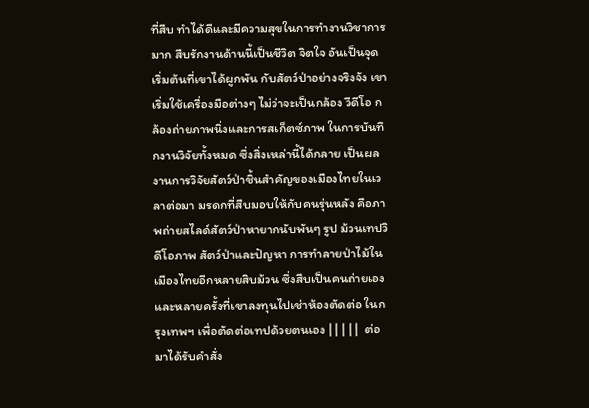ที่สืบ ทำได้ดีและมีความสุขในการทำงานวิชาการมาก สืบรักงานด้านนี้เป็นชีวิต จิตใจ อันเป็นจุดเริ่มต้นที่เขาได้ผูกพัน กับสัตว์ป่าอย่างจริงจัง เขาเริ่มใช้เครื่องมือต่างๆ ไม่ว่าจะเป็นกล้อง วีดีโอ กล้องถ่ายภาพนิ่งและการสเก็ตซ์ภาพ ในการบันทึกงานวิจัยทั้งหมด ซึ่งสิ่งเหล่านี้ได้กลาย เป็นผลงานการวิจัยสัตว์ป่าชิ้นสำคัญของเมืองไทยในเวลาต่อมา มรดกที่สืบมอบให้กับคนรุ่นหลัง คือภาพถ่ายสไลด์สัตว์ป่าหายากนับพันๆ รูป ม้วนเทปวิดีโอภาพ สัตว์ป่าและปัญหา การทำลายป่าไม้ในเมืองไทยอีกหลายสิบม้วน ซึ่งสืบเป็นคนถ่ายเอง และหลายครั้งที่เขาลงทุนไปเช่าห้องตัดต่อ ในกรุงเทพฯ เพื่อตัดต่อเทปด้วยตนเอง | | | | |  ต่อมาได้รับคำสั่ง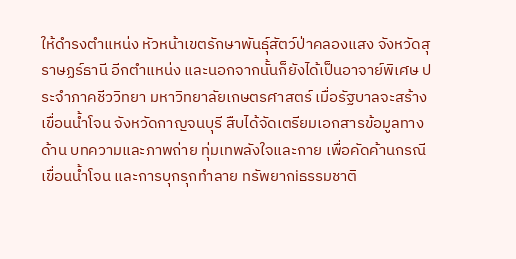ให้ดำรงตำแหน่ง หัวหน้าเขตรักษาพันธุ์สัตว์ป่าคลองแสง จังหวัดสุราษฏร์ธานี อีกตำแหน่ง และนอกจากนั้นก็ยังได้เป็นอาจาย์พิเศษ ประจำภาคชีววิทยา มหาวิทยาลัยเกษตรศาสตร์ เมื่อรัฐบาลจะสร้างเขื่อนน้ำโจน จังหวัดกาญจนบุรี สืบได้จัดเตรียมเอกสารข้อมูลทางด้าน บทความและภาพถ่าย ทุ่มเทพลังใจและกาย เพื่อคัดค้านกรณีเขื่อนน้ำโจน และการบุกรุกทำลาย ทรัพยากiธรรมชาติ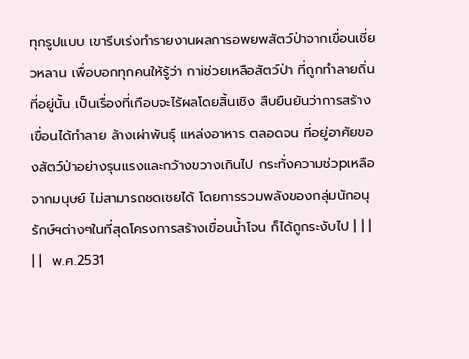ทุกรูปแบบ เขารีบเร่งทำรายงานผลการอพยพสัตว์ป่าจากเขื่อนเชี่ยวหลาน เพื่อบอกทุกคนให้รู้ว่า กาiช่วยเหลือสัตว์ป่า ที่ถูกทำลายถิ่นที่อยู่นั้น เป็นเรื่องที่เกือบจะไร้ผลโดยสิ้นเชิง สืบยืนยันว่าการสร้างเขื่อนได้ทำลาย ล้างเผ่าพันธุ์ แหล่งอาหาร ตลอดจน ที่อยู่อาศัยของสัตว์ป่าอย่างรุนแรงและกว้างขวางเกินไป กระทั่งความช่วpเหลือ จากมนุษย์ ไม่สามารถชดเชยได้ โดยการรวมพลังของกลุ่มนักอนุรักษ์ฯต่างๆในที่สุดโครงการสร้างเขื่อนน้ำโจน ก็ได้ถูกระงับไป | | | | |  พ.ศ.2531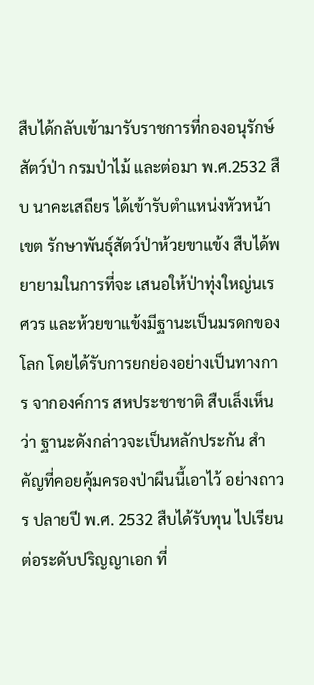สืบได้กลับเข้ามารับราชการที่กองอนุรักษ์สัตว์ป่า กรมป่าไม้ และต่อมา พ.ศ.2532 สืบ นาคะเสถียร ได้เข้ารับตำแหน่งหัวหน้าเขต รักษาพันธุ์สัตว์ป่าห้วยขาแข้ง สืบได้พยายามในการที่จะ เสนอให้ป่าทุ่งใหญ่นเรศวร และห้วยขาแข้งมีฐานะเป็นมรดกของโลก โดยได้รับการยกย่องอย่างเป็นทางการ จากองค์การ สหประชาชาติ สืบเล็งเห็นว่า ฐานะดังกล่าวจะเป็นหลักประกัน สำคัญที่คอยคุ้มครองป่าผืนนี้เอาไว้ อย่างถาวร ปลายปี พ.ศ. 2532 สืบได้รับทุน ไปเรียนต่อระดับปริญญาเอก ที่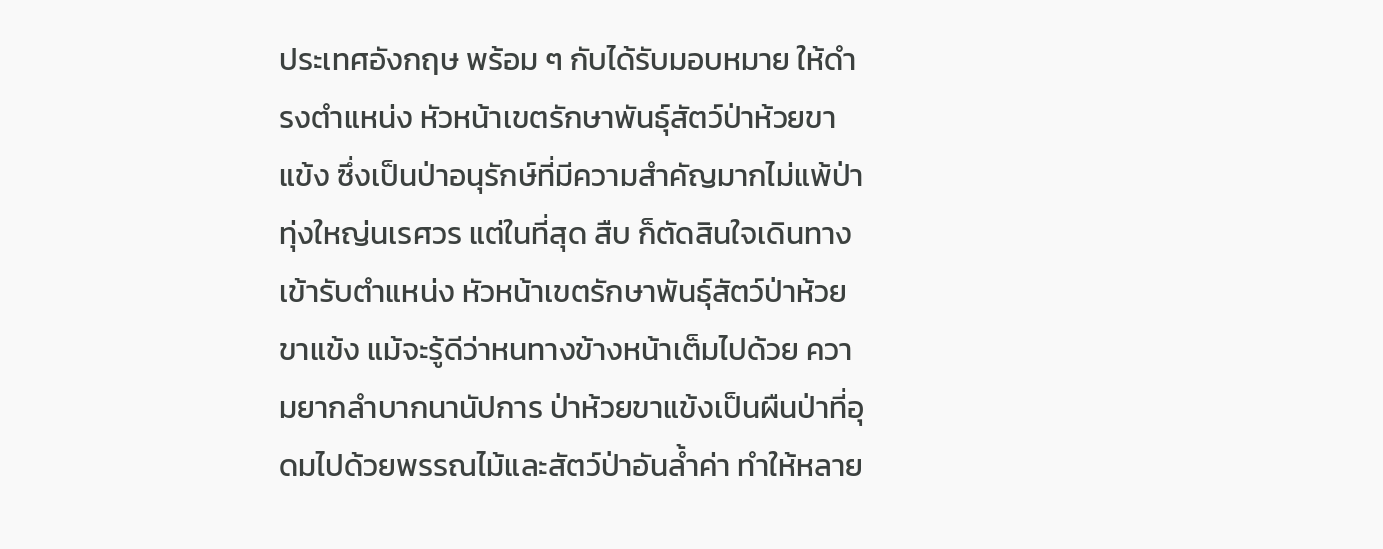ประเทศอังกฤษ พร้อม ๆ กับได้รับมอบหมาย ให้ดำรงตำแหน่ง หัวหน้าเขตรักษาพันธุ์สัตว์ป่าห้วยขาแข้ง ซึ่งเป็นป่าอนุรักษ์ที่มีความสำคัญมากไม่แพ้ป่า ทุ่งใหญ่นเรศวร แต่ในที่สุด สืบ ก็ตัดสินใจเดินทางเข้ารับตำแหน่ง หัวหน้าเขตรักษาพันธุ์สัตว์ป่าห้วยขาแข้ง แม้จะรู้ดีว่าหนทางข้างหน้าเต็มไปด้วย ความยากลำบากนานัปการ ป่าห้วยขาแข้งเป็นผืนป่าที่อุดมไปด้วยพรรณไม้และสัตว์ป่าอันล้ำค่า ทำให้หลาย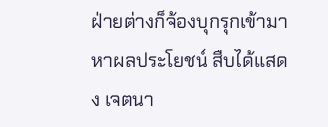ฝ่ายต่างก็จ้องบุกรุกเข้ามา หาผลประโยชน์ สืบได้แสดง เจตนา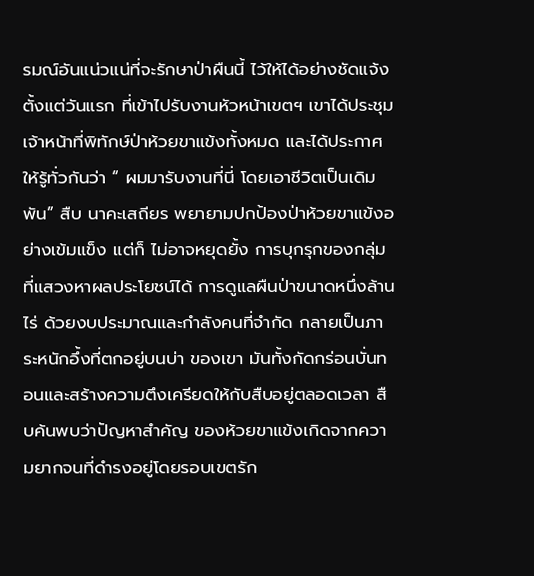รมณ์อันแน่วแน่ที่จะรักษาป่าผืนนี้ ไว้ให้ได้อย่างชัดแจ้ง ตั้งแต่วันแรก ที่เข้าไปรับงานหัวหน้าเขตฯ เขาได้ประชุมเจ้าหน้าที่พิทักษ์ป่าห้วยขาแข้งทั้งหมด และได้ประกาศ ให้รู้ทั่วกันว่า “ ผมมารับงานที่นี่ โดยเอาชีวิตเป็นเดิมพัน” สืบ นาคะเสถียร พยายามปกป้องป่าห้วยขาแข้งอย่างเข้มแข็ง แต่ก็ ไม่อาจหยุดยั้ง การบุกรุกของกลุ่มที่แสวงหาผลประโยชน์ได้ การดูแลผืนป่าขนาดหนึ่งล้านไร่ ด้วยงบประมาณและกำลังคนที่จำกัด กลายเป็นภาระหนักอึ้งที่ตกอยู่บนบ่า ของเขา มันทั้งกัดกร่อนบั่นทอนและสร้างความตึงเครียดให้กับสืบอยู่ตลอดเวลา สืบค้นพบว่าปัญหาสำคัญ ของห้วยขาแข้งเกิดจากความยากจนที่ดำรงอยู่โดยรอบเขตรัก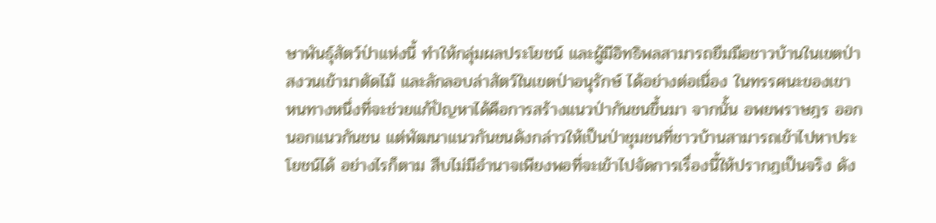ษาพันธุ์สัตว์ป่าแห่งนี้ ทำให้กลุ่มผลประโยชน์ และผู้มีอิทธิพลสามารถยืมมือชาวบ้านในเขตป่าสงวนเข้ามาตัดไม้ และลักลอบล่าสัตว์ในเขตป่าอนุรักษ์ ได้อย่างต่อเนื่อง ในทรรศนะของเขา หนทางหนึ่งที่จะช่วยแก้ปัญหาได้คือการสร้างแนวป่ากันชนขึ้นมา จากนั้น อพยพราษฎร ออกนอกแนวกันชน แต่พัฒนาแนวกันชนดังกล่าวให้เป็นป่าชุมชนที่ชาวบ้านสามารถเข้าไปหาประโยชน์ได้ อย่างไรก็ตาม สืบไม่มีอำนาจเพียงพอที่จะเข้าไปจัดการเรื่องนี้ให้ปรากฏเป็นจริง ดัง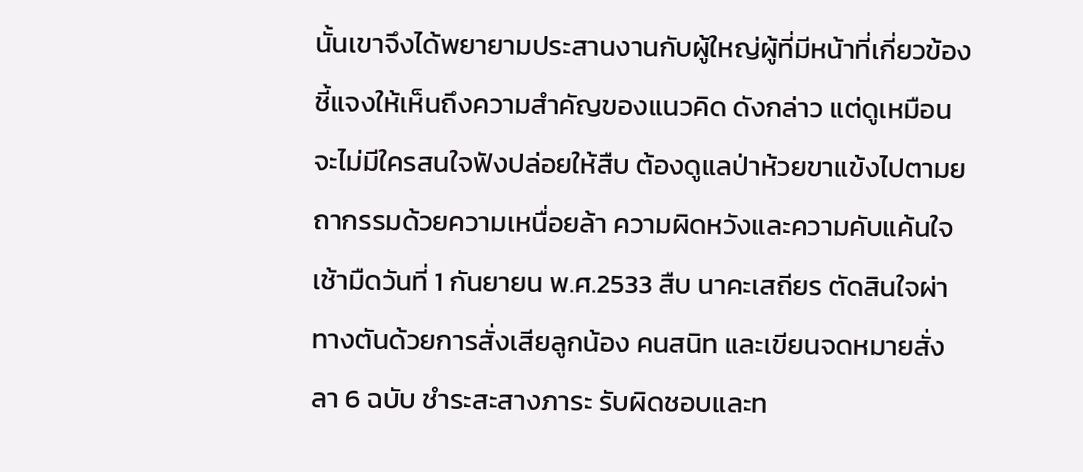นั้นเขาจึงได้พยายามประสานงานกับผู้ใหญ่ผู้ที่มีหน้าที่เกี่ยวข้อง ชี้แจงให้เห็นถึงความสำคัญของแนวคิด ดังกล่าว แต่ดูเหมือนจะไม่มีใครสนใจฟังปล่อยให้สืบ ต้องดูแลป่าห้วยขาแข้งไปตามยถากรรมด้วยความเหนื่อยล้า ความผิดหวังและความคับแค้นใจ เช้ามืดวันที่ 1 กันยายน พ.ศ.2533 สืบ นาคะเสถียร ตัดสินใจผ่าทางตันด้วยการสั่งเสียลูกน้อง คนสนิท และเขียนจดหมายสั่งลา 6 ฉบับ ชำระสะสางภาระ รับผิดชอบและท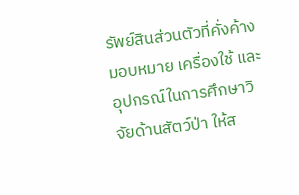รัพย์สินส่วนตัวที่คั่งค้าง มอบหมาย เครื่องใช้ และอุปกรณ์ในการศึกษาวิจัยด้านสัตว์ป่า ให้ส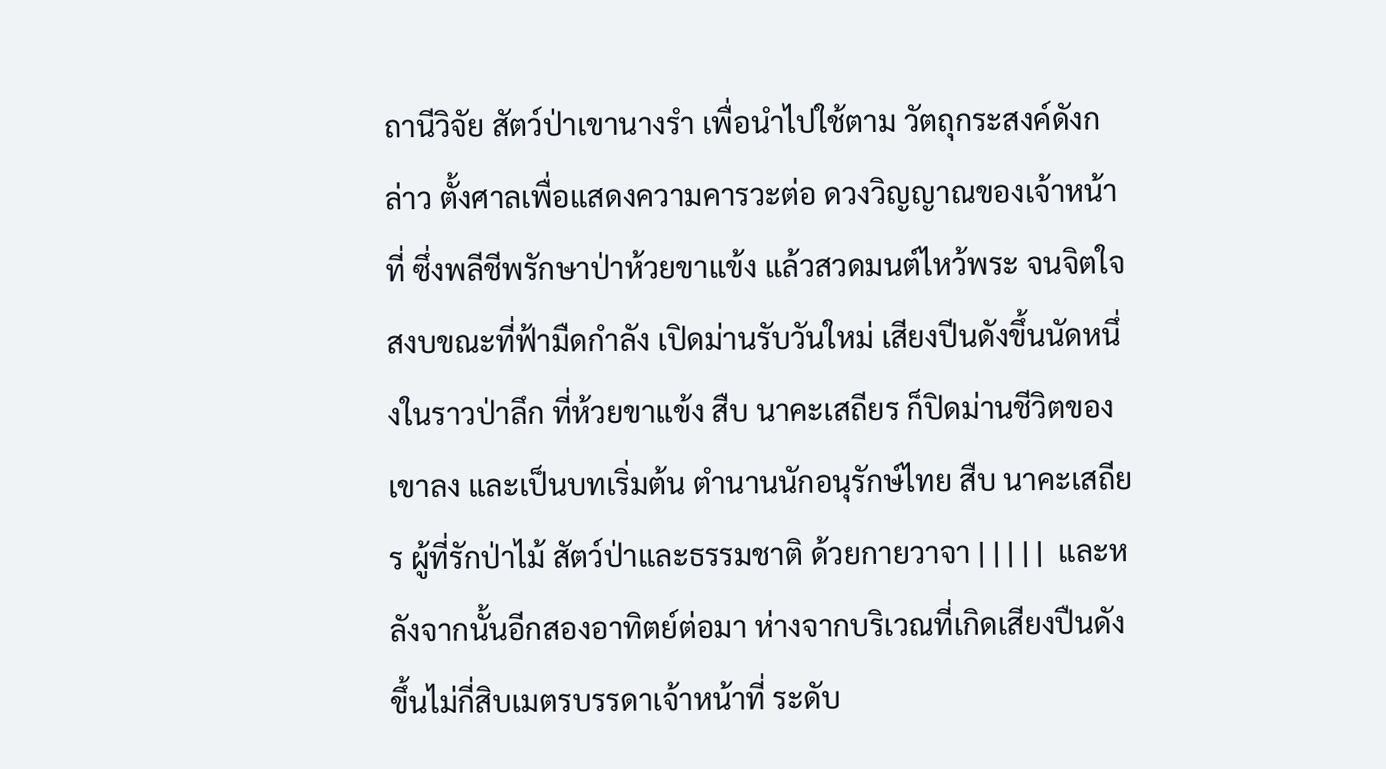ถานีวิจัย สัตว์ป่าเขานางรำ เพื่อนำไปใช้ตาม วัตถุกระสงค์ดังกล่าว ตั้งศาลเพื่อแสดงความคารวะต่อ ดวงวิญญาณของเจ้าหน้าที่ ซึ่งพลีชีพรักษาป่าห้วยขาแข้ง แล้วสวดมนต์ไหว้พระ จนจิตใจสงบขณะที่ฟ้ามืดกำลัง เปิดม่านรับวันใหม่ เสียงปีนดังขึ้นนัดหนึ่งในราวป่าลึก ที่ห้วยขาแข้ง สืบ นาคะเสถียร ก็ปิดม่านชีวิตของเขาลง และเป็นบทเริ่มต้น ตำนานนักอนุรักษ์ไทย สืบ นาคะเสถียร ผู้ที่รักป่าไม้ สัตว์ป่าและธรรมชาติ ด้วยกายวาจา | | | | |  และหลังจากนั้นอีกสองอาทิตย์ต่อมา ห่างจากบริเวณที่เกิดเสียงปืนดังขึ้นไม่กี่สิบเมตรบรรดาเจ้าหน้าที่ ระดับ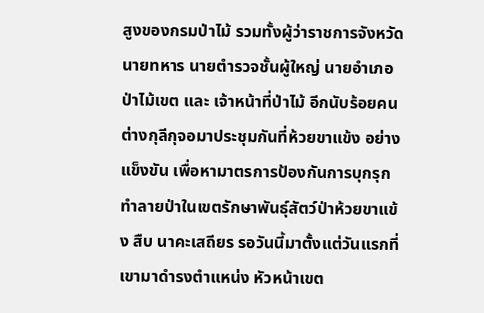สูงของกรมป่าไม้ รวมทั้งผู้ว่าราชการจังหวัด นายทหาร นายตำรวจชั้นผู้ใหญ่ นายอำเภอ ป่าไม้เขต และ เจ้าหน้าที่ป่าไม้ อีกนับร้อยคน ต่างกุลีกุจอมาประชุมกันที่ห้วยขาแข้ง อย่างแข็งขัน เพื่อหามาตรการป้องกันการบุกรุก ทำลายป่าในเขตรักษาพันธุ์สัตว์ป่าห้วยขาแข้ง สืบ นาคะเสถียร รอวันนี้มาตั้งแต่วันแรกที่เขามาดำรงตำแหน่ง หัวหน้าเขต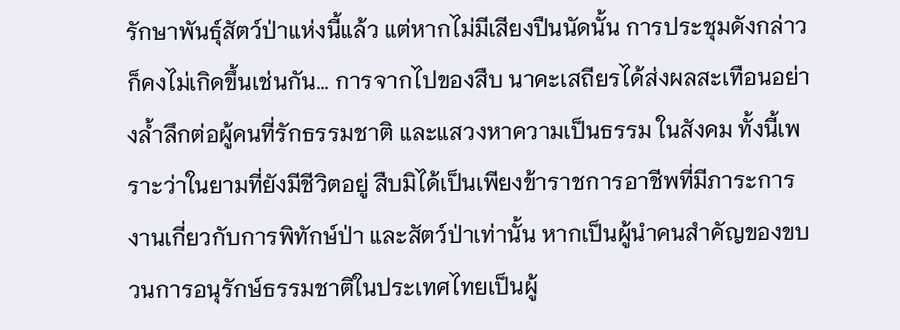รักษาพันธุ์สัตว์ป่าแห่งนี้แล้ว แต่หากไม่มีเสียงปืนนัดนั้น การประชุมดังกล่าวก็คงไม่เกิดขึ้นเช่นกัน... การจากไปของสืบ นาคะเสถียรได้ส่งผลสะเทือนอย่างล้ำลึกต่อผู้คนที่รักธรรมชาติ และแสวงหาความเป็นธรรม ในสังคม ทั้งนี้เพราะว่าในยามที่ยังมีชีวิตอยู่ สืบมิได้เป็นเพียงข้าราชการอาชีพที่มีภาระการงานเกี่ยวกับการพิทักษ์ป่า และสัตว์ป่าเท่านั้น หากเป็นผู้นำคนสำคัญของขบวนการอนุรักษ์ธรรมชาติในประเทศไทยเป็นผู้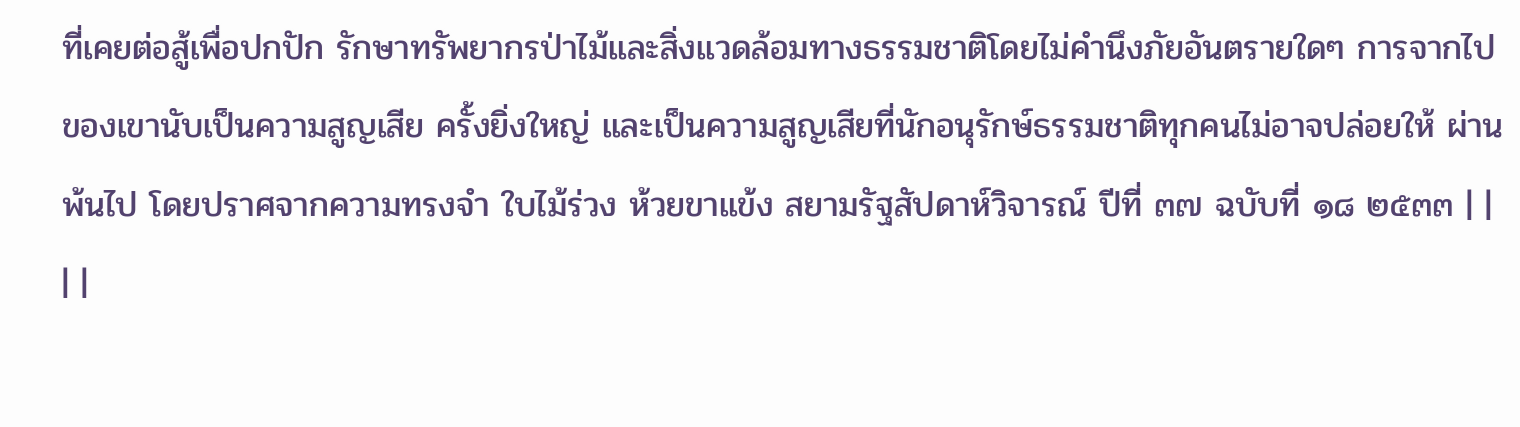ที่เคยต่อสู้เพื่อปกปัก รักษาทรัพยากรป่าไม้และสิ่งแวดล้อมทางธรรมชาติโดยไม่คำนึงภัยอันตรายใดๆ การจากไปของเขานับเป็นความสูญเสีย ครั้งยิ่งใหญ่ และเป็นความสูญเสียที่นักอนุรักษ์ธรรมชาติทุกคนไม่อาจปล่อยให้ ผ่านพ้นไป โดยปราศจากความทรงจำ ใบไม้ร่วง ห้วยขาแข้ง สยามรัฐสัปดาห์วิจารณ์ ปีที่ ๓๗ ฉบับที่ ๑๘ ๒๕๓๓ | | | |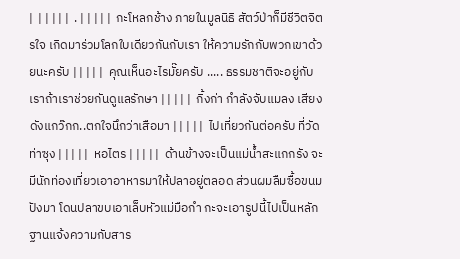|  | | | | |  . | | | | |  กะโหลกช้าง ภายในมูลนิธิ สัตว์ป่าก็มีชีวิตจิตรใจ เกิดมาร่วมโลกใบเดียวกันกับเรา ให้ความรักกับพวกเขาด้วยนะครับ | | | | |  คุณเห็นอะไรมั๊ยครับ ..... ธรรมชาติจะอยู่กับเราถ้าเราช่วยกันดูแลรักษา | | | | |  กิ้งก่า กำลังจับแมลง เสียงดังแกว๊กก..ตกใจนึกว่าเสือมา | | | | |  ไปเที่ยวกันต่อครับ ที่วัดท่าซุง | | | | |  หอไตร | | | | |  ด้านข้างจะเป็นแม่น้ำสะแกกรัง จะมีนักท่องเที่ยวเอาอาหารมาให้ปลาอยู่ตลอด ส่วนผมลืมซื้อขนมปังมา โดนปลาขบเอาเล็บหัวแม่มือกำ กะจะเอารูปนี้ไปเป็นหลักฐานแจ้งความกับสาร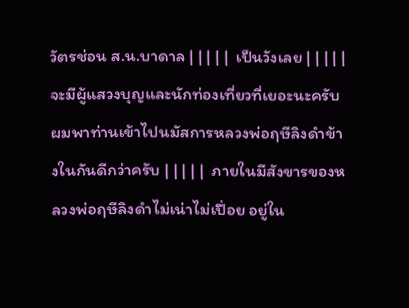วัตรช่อน ส.น.บาดาล | | | | |  เป็นวังเลย | | | | |  จะมีผู้แสวงบุญและนักท่องเที่ยวที่เยอะนะครับ ผมพาท่านเข้าไปนมัสการหลวงพ่อฤษีลิงดำข้างในกันดีกว่าครับ | | | | |  ภายในมีสังขารของหลวงพ่อฤษีลิงดำไม่เน่าไม่เปื่อย อยู่ใน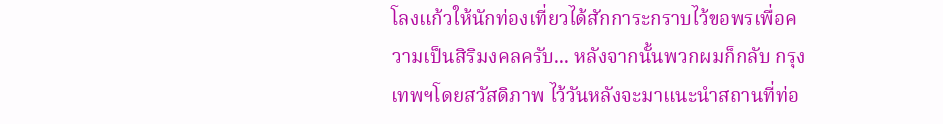โลงแก้วให้นักท่องเที่ยวได้สักการะกราบไว้ขอพรเพื่อความเป็นสิริมงคลครับ... หลังจากนั้นพวกผมก็กลับ กรุงเทพฯโดยสวัสดิภาพ ไว้วันหลังจะมาแนะนำสถานที่ท่อ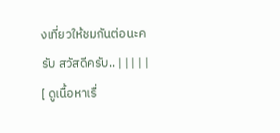งเที่ยวให้ชมกันต่อนะครับ สวัสดีครับ.. | | | | |
[ ดูเนื้อหาเรื่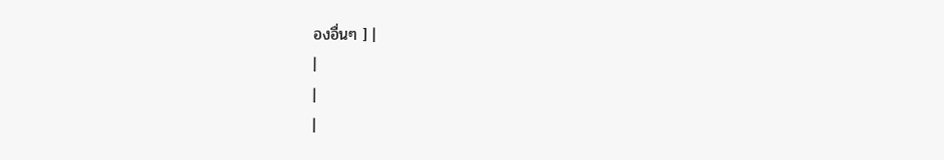องอื่นๆ ] |
|
|
|